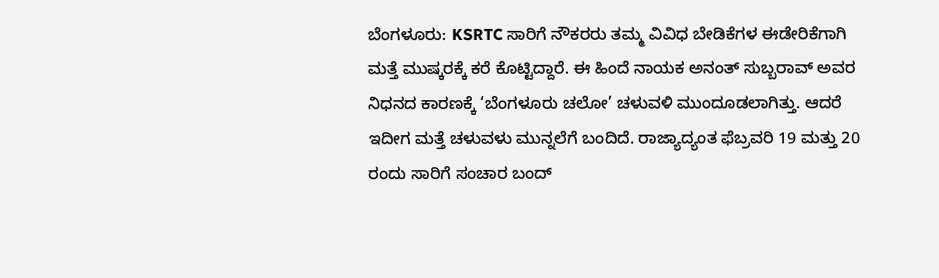ಬೆಂಗಳೂರು: KSRTC ಸಾರಿಗೆ ನೌಕರರು ತಮ್ಮ ವಿವಿಧ ಬೇಡಿಕೆಗಳ ಈಡೇರಿಕೆಗಾಗಿ ಮತ್ತೆ ಮುಷ್ಕರಕ್ಕೆ ಕರೆ ಕೊಟ್ಟಿದ್ದಾರೆ. ಈ ಹಿಂದೆ ನಾಯಕ ಅನಂತ್ ಸುಬ್ಬರಾವ್ ಅವರ ನಿಧನದ ಕಾರಣಕ್ಕೆ ‘ಬೆಂಗಳೂರು ಚಲೋ’ ಚಳುವಳಿ ಮುಂದೂಡಲಾಗಿತ್ತು. ಆದರೆ ಇದೀಗ ಮತ್ತೆ ಚಳುವಳು ಮುನ್ನಲೆಗೆ ಬಂದಿದೆ. ರಾಜ್ಯಾದ್ಯಂತ ಫೆಬ್ರವರಿ 19 ಮತ್ತು 20 ರಂದು ಸಾರಿಗೆ ಸಂಚಾರ ಬಂದ್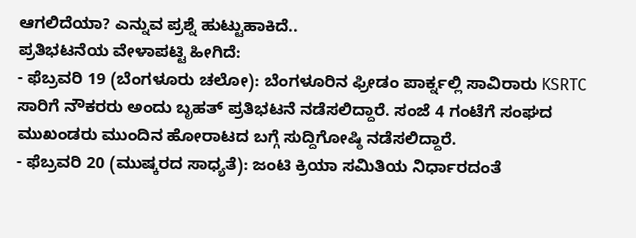ಆಗಲಿದೆಯಾ? ಎನ್ನುವ ಪ್ರಶ್ನೆ ಹುಟ್ಟುಹಾಕಿದೆ..
ಪ್ರತಿಭಟನೆಯ ವೇಳಾಪಟ್ಟಿ ಹೀಗಿದೆ:
- ಫೆಬ್ರವರಿ 19 (ಬೆಂಗಳೂರು ಚಲೋ): ಬೆಂಗಳೂರಿನ ಫ್ರೀಡಂ ಪಾರ್ಕ್ನಲ್ಲಿ ಸಾವಿರಾರು KSRTC ಸಾರಿಗೆ ನೌಕರರು ಅಂದು ಬೃಹತ್ ಪ್ರತಿಭಟನೆ ನಡೆಸಲಿದ್ದಾರೆ. ಸಂಜೆ 4 ಗಂಟೆಗೆ ಸಂಘದ ಮುಖಂಡರು ಮುಂದಿನ ಹೋರಾಟದ ಬಗ್ಗೆ ಸುದ್ದಿಗೋಷ್ಠಿ ನಡೆಸಲಿದ್ದಾರೆ.
- ಫೆಬ್ರವರಿ 20 (ಮುಷ್ಕರದ ಸಾಧ್ಯತೆ): ಜಂಟಿ ಕ್ರಿಯಾ ಸಮಿತಿಯ ನಿರ್ಧಾರದಂತೆ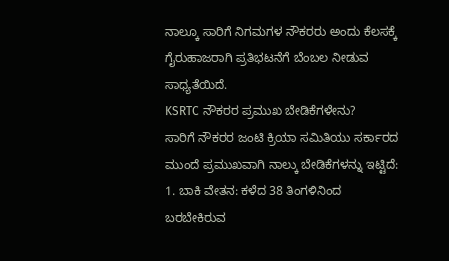ನಾಲ್ಕೂ ಸಾರಿಗೆ ನಿಗಮಗಳ ನೌಕರರು ಅಂದು ಕೆಲಸಕ್ಕೆ ಗೈರುಹಾಜರಾಗಿ ಪ್ರತಿಭಟನೆಗೆ ಬೆಂಬಲ ನೀಡುವ ಸಾಧ್ಯತೆಯಿದೆ.
KSRTC ನೌಕರರ ಪ್ರಮುಖ ಬೇಡಿಕೆಗಳೇನು?
ಸಾರಿಗೆ ನೌಕರರ ಜಂಟಿ ಕ್ರಿಯಾ ಸಮಿತಿಯು ಸರ್ಕಾರದ ಮುಂದೆ ಪ್ರಮುಖವಾಗಿ ನಾಲ್ಕು ಬೇಡಿಕೆಗಳನ್ನು ಇಟ್ಟಿದೆ:
1. ಬಾಕಿ ವೇತನ: ಕಳೆದ 38 ತಿಂಗಳಿನಿಂದ ಬರಬೇಕಿರುವ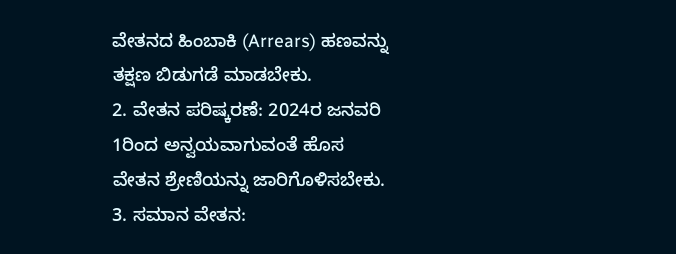ವೇತನದ ಹಿಂಬಾಕಿ (Arrears) ಹಣವನ್ನು ತಕ್ಷಣ ಬಿಡುಗಡೆ ಮಾಡಬೇಕು.
2. ವೇತನ ಪರಿಷ್ಕರಣೆ: 2024ರ ಜನವರಿ 1ರಿಂದ ಅನ್ವಯವಾಗುವಂತೆ ಹೊಸ ವೇತನ ಶ್ರೇಣಿಯನ್ನು ಜಾರಿಗೊಳಿಸಬೇಕು.
3. ಸಮಾನ ವೇತನ: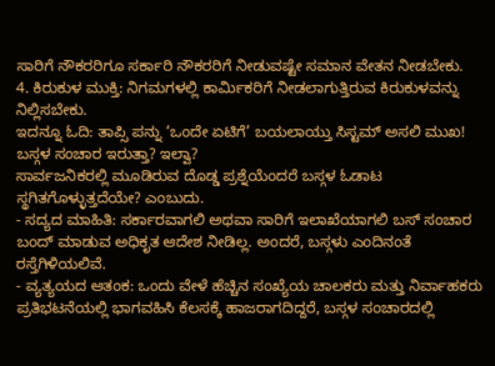ಸಾರಿಗೆ ನೌಕರರಿಗೂ ಸರ್ಕಾರಿ ನೌಕರರಿಗೆ ನೀಡುವಷ್ಟೇ ಸಮಾನ ವೇತನ ನೀಡಬೇಕು.
4. ಕಿರುಕುಳ ಮುಕ್ತಿ: ನಿಗಮಗಳಲ್ಲಿ ಕಾರ್ಮಿಕರಿಗೆ ನೀಡಲಾಗುತ್ತಿರುವ ಕಿರುಕುಳವನ್ನು ನಿಲ್ಲಿಸಬೇಕು.
ಇದನ್ನೂ ಓದಿ: ತಾಪ್ಸಿ ಪನ್ನು ‘ಒಂದೇ ಏಟಿಗೆ’ ಬಯಲಾಯ್ತು ಸಿಸ್ಟಮ್ ಅಸಲಿ ಮುಖ!
ಬಸ್ಗಳ ಸಂಚಾರ ಇರುತ್ತಾ? ಇಲ್ವಾ?
ಸಾರ್ವಜನಿಕರಲ್ಲಿ ಮೂಡಿರುವ ದೊಡ್ಡ ಪ್ರಶ್ನೆಯೆಂದರೆ ಬಸ್ಗಳ ಓಡಾಟ ಸ್ಥಗಿತಗೊಳ್ಳುತ್ತದೆಯೇ? ಎಂಬುದು.
- ಸದ್ಯದ ಮಾಹಿತಿ: ಸರ್ಕಾರವಾಗಲಿ ಅಥವಾ ಸಾರಿಗೆ ಇಲಾಖೆಯಾಗಲಿ ಬಸ್ ಸಂಚಾರ ಬಂದ್ ಮಾಡುವ ಅಧಿಕೃತ ಆದೇಶ ನೀಡಿಲ್ಲ. ಅಂದರೆ, ಬಸ್ಗಳು ಎಂದಿನಂತೆ ರಸ್ತೆಗಿಳಿಯಲಿವೆ.
- ವ್ಯತ್ಯಯದ ಆತಂಕ: ಒಂದು ವೇಳೆ ಹೆಚ್ಚಿನ ಸಂಖ್ಯೆಯ ಚಾಲಕರು ಮತ್ತು ನಿರ್ವಾಹಕರು ಪ್ರತಿಭಟನೆಯಲ್ಲಿ ಭಾಗವಹಿಸಿ ಕೆಲಸಕ್ಕೆ ಹಾಜರಾಗದಿದ್ದರೆ, ಬಸ್ಗಳ ಸಂಚಾರದಲ್ಲಿ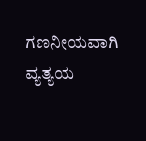ಗಣನೀಯವಾಗಿ ವ್ಯತ್ಯಯ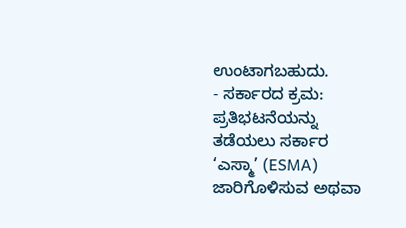ಉಂಟಾಗಬಹುದು.
- ಸರ್ಕಾರದ ಕ್ರಮ: ಪ್ರತಿಭಟನೆಯನ್ನು ತಡೆಯಲು ಸರ್ಕಾರ ‘ಎಸ್ಮಾ’ (ESMA) ಜಾರಿಗೊಳಿಸುವ ಅಥವಾ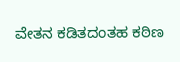ವೇತನ ಕಡಿತದಂತಹ ಕಠಿಣ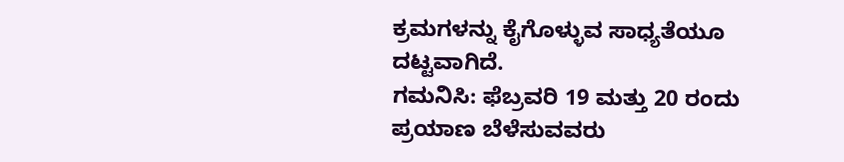ಕ್ರಮಗಳನ್ನು ಕೈಗೊಳ್ಳುವ ಸಾಧ್ಯತೆಯೂ ದಟ್ಟವಾಗಿದೆ.
ಗಮನಿಸಿ: ಫೆಬ್ರವರಿ 19 ಮತ್ತು 20 ರಂದು ಪ್ರಯಾಣ ಬೆಳೆಸುವವರು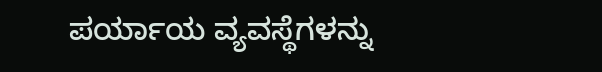ಪರ್ಯಾಯ ವ್ಯವಸ್ಥೆಗಳನ್ನು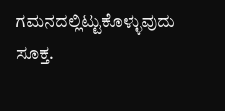ಗಮನದಲ್ಲಿಟ್ಟುಕೊಳ್ಳುವುದು ಸೂಕ್ತ.